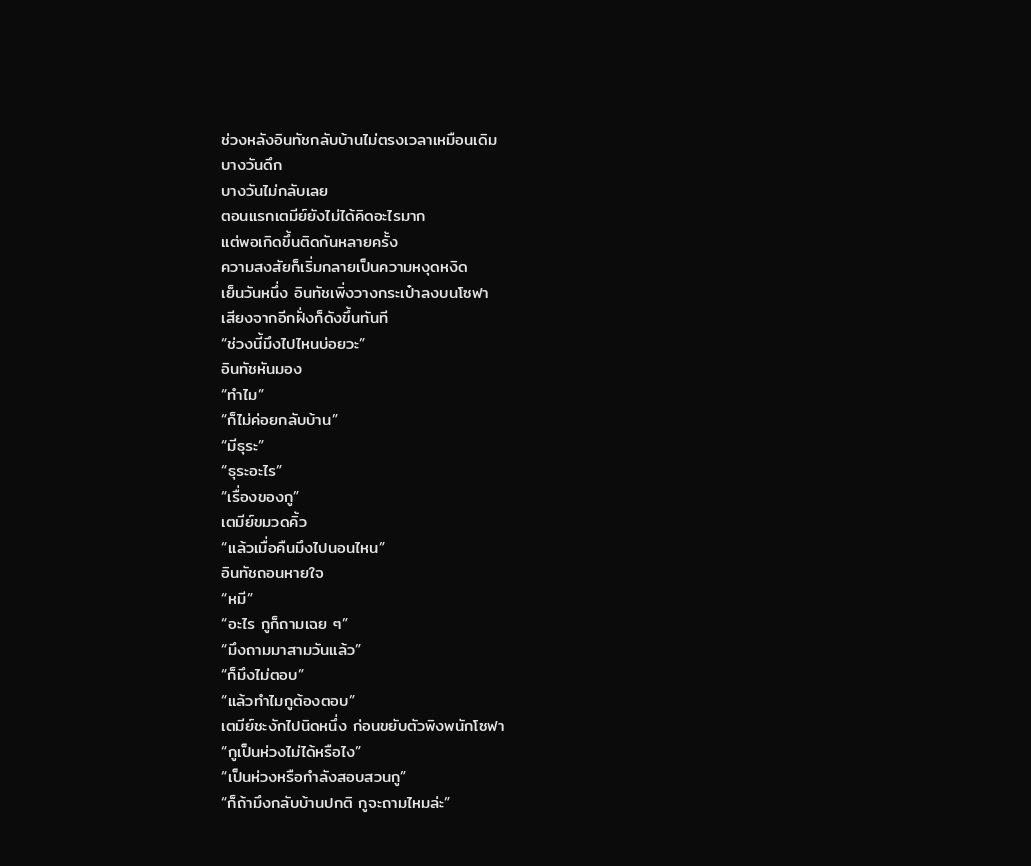ช่วงหลังอินทัชกลับบ้านไม่ตรงเวลาเหมือนเดิม
บางวันดึก
บางวันไม่กลับเลย
ตอนแรกเตมีย์ยังไม่ได้คิดอะไรมาก
แต่พอเกิดขึ้นติดกันหลายครั้ง
ความสงสัยก็เริ่มกลายเป็นความหงุดหงิด
เย็นวันหนึ่ง อินทัชเพิ่งวางกระเป๋าลงบนโซฟา
เสียงจากอีกฝั่งก็ดังขึ้นทันที
“ช่วงนี้มึงไปไหนบ่อยวะ”
อินทัชหันมอง
“ทำไม”
“ก็ไม่ค่อยกลับบ้าน”
“มีธุระ”
“ธุระอะไร”
“เรื่องของกู”
เตมีย์ขมวดคิ้ว
“แล้วเมื่อคืนมึงไปนอนไหน”
อินทัชถอนหายใจ
“หมี”
“อะไร กูก็ถามเฉย ๆ”
“มึงถามมาสามวันแล้ว”
“ก็มึงไม่ตอบ”
“แล้วทำไมกูต้องตอบ”
เตมีย์ชะงักไปนิดหนึ่ง ก่อนขยับตัวพิงพนักโซฟา
“กูเป็นห่วงไม่ได้หรือไง”
“เป็นห่วงหรือกำลังสอบสวนกู”
“ก็ถ้ามึงกลับบ้านปกติ กูจะถามไหมล่ะ”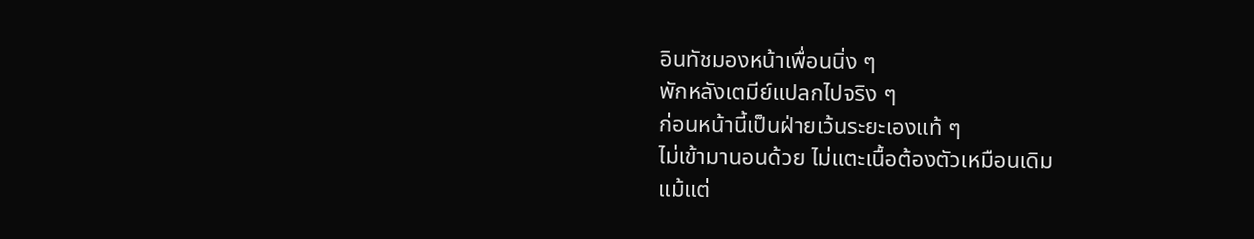อินทัชมองหน้าเพื่อนนิ่ง ๆ
พักหลังเตมีย์แปลกไปจริง ๆ
ก่อนหน้านี้เป็นฝ่ายเว้นระยะเองแท้ ๆ
ไม่เข้ามานอนด้วย ไม่แตะเนื้อต้องตัวเหมือนเดิม
แม้แต่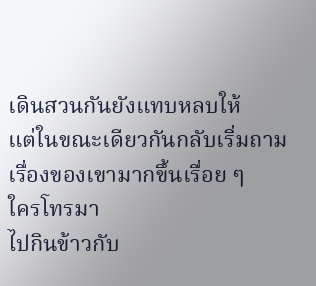เดินสวนกันยังแทบหลบให้
แต่ในขณะเดียวกันกลับเริ่มถามเรื่องของเขามากขึ้นเรื่อย ๆ
ใครโทรมา
ไปกินข้าวกับ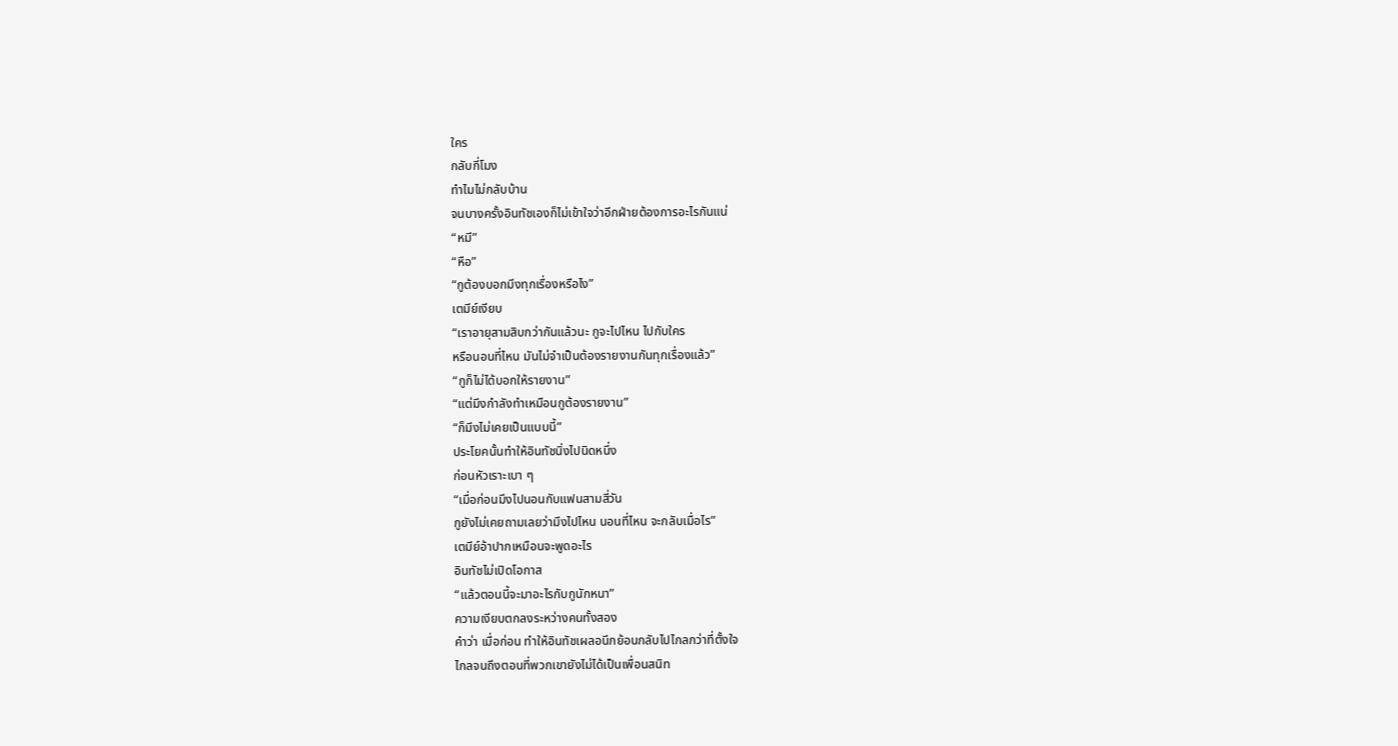ใคร
กลับกี่โมง
ทำไมไม่กลับบ้าน
จนบางครั้งอินทัชเองก็ไม่เข้าใจว่าอีกฝ่ายต้องการอะไรกันแน่
“หมี”
“หือ”
“กูต้องบอกมึงทุกเรื่องหรือไง”
เตมีย์เงียบ
“เราอายุสามสิบกว่ากันแล้วนะ กูจะไปไหน ไปกับใคร
หรือนอนที่ไหน มันไม่จำเป็นต้องรายงานกันทุกเรื่องแล้ว”
“กูก็ไม่ได้บอกให้รายงาน”
“แต่มึงกำลังทำเหมือนกูต้องรายงาน”
“ก็มึงไม่เคยเป็นแบบนี้”
ประโยคนั้นทำให้อินทัชนิ่งไปนิดหนึ่ง
ก่อนหัวเราะเบา ๆ
“เมื่อก่อนมึงไปนอนกับแฟนสามสี่วัน
กูยังไม่เคยถามเลยว่ามึงไปไหน นอนที่ไหน จะกลับเมื่อไร”
เตมีย์อ้าปากเหมือนจะพูดอะไร
อินทัชไม่เปิดโอกาส
“แล้วตอนนี้จะมาอะไรกับกูนักหนา”
ความเงียบตกลงระหว่างคนทั้งสอง
คำว่า เมื่อก่อน ทำให้อินทัชเผลอนึกย้อนกลับไปไกลกว่าที่ตั้งใจ
ไกลจนถึงตอนที่พวกเขายังไม่ได้เป็นเพื่อนสนิท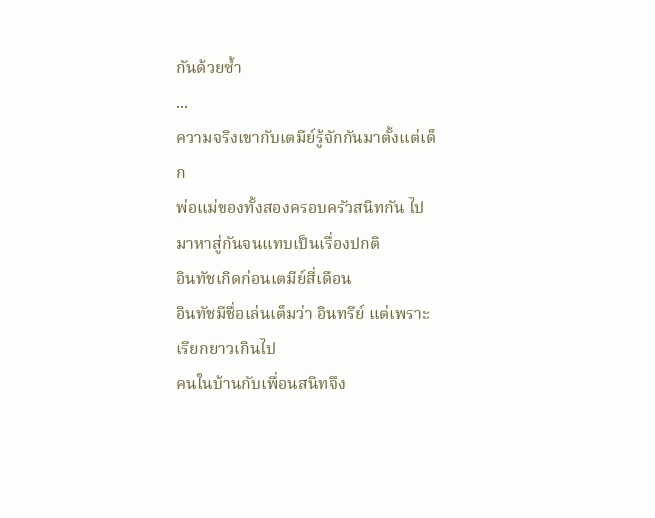กันด้วยซ้ำ
...
ความจริงเขากับเตมีย์รู้จักกันมาตั้งแต่เด็ก
พ่อแม่ของทั้งสองครอบครัวสนิทกัน ไปมาหาสู่กันจนแทบเป็นเรื่องปกติ
อินทัชเกิดก่อนเตมีย์สี่เดือน
อินทัชมีชื่อเล่นเต็มว่า อินทรีย์ แต่เพราะเรียกยาวเกินไป
คนในบ้านกับเพื่อนสนิทจึง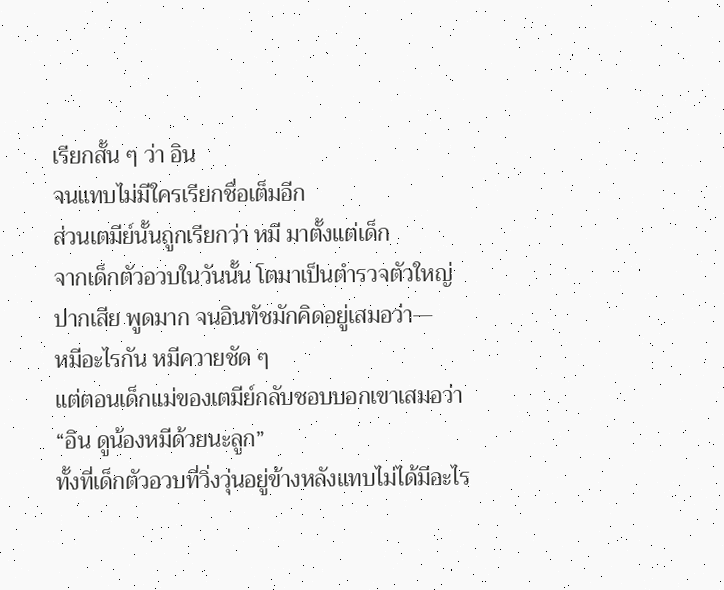เรียกสั้น ๆ ว่า อิน
จนแทบไม่มีใครเรียกชื่อเต็มอีก
ส่วนเตมีย์นั้นถูกเรียกว่า หมี มาตั้งแต่เด็ก
จากเด็กตัวอวบในวันนั้น โตมาเป็นตำรวจตัวใหญ่
ปากเสีย พูดมาก จนอินทัชมักคิดอยู่เสมอว่า—
หมีอะไรกัน หมีควายชัด ๆ
แต่ตอนเด็กแม่ของเตมีย์กลับชอบบอกเขาเสมอว่า
“อิน ดูน้องหมีด้วยนะลูก”
ทั้งที่เด็กตัวอวบที่วิ่งวุ่นอยู่ข้างหลังแทบไม่ได้มีอะไร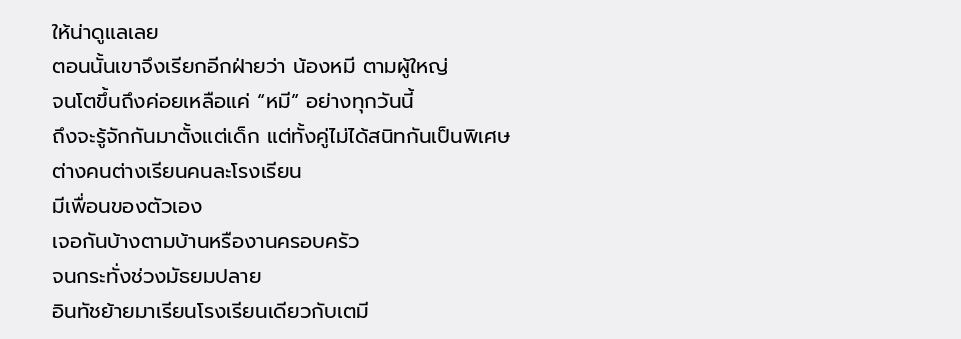ให้น่าดูแลเลย
ตอนนั้นเขาจึงเรียกอีกฝ่ายว่า น้องหมี ตามผู้ใหญ่
จนโตขึ้นถึงค่อยเหลือแค่ “หมี” อย่างทุกวันนี้
ถึงจะรู้จักกันมาตั้งแต่เด็ก แต่ทั้งคู่ไม่ได้สนิทกันเป็นพิเศษ
ต่างคนต่างเรียนคนละโรงเรียน
มีเพื่อนของตัวเอง
เจอกันบ้างตามบ้านหรืองานครอบครัว
จนกระทั่งช่วงมัธยมปลาย
อินทัชย้ายมาเรียนโรงเรียนเดียวกับเตมี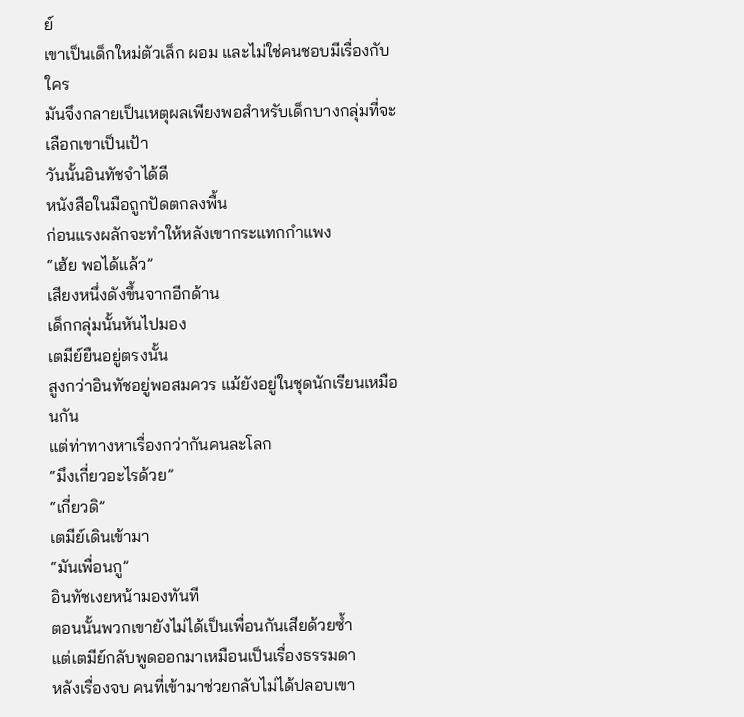ย์
เขาเป็นเด็กใหม่ตัวเล็ก ผอม และไม่ใช่คนชอบมีเรื่องกับใคร
มันจึงกลายเป็นเหตุผลเพียงพอสำหรับเด็กบางกลุ่มที่จะเลือกเขาเป็นเป้า
วันนั้นอินทัชจำได้ดี
หนังสือในมือถูกปัดตกลงพื้น
ก่อนแรงผลักจะทำให้หลังเขากระแทกกำแพง
“เฮ้ย พอได้แล้ว”
เสียงหนึ่งดังขึ้นจากอีกด้าน
เด็กกลุ่มนั้นหันไปมอง
เตมีย์ยืนอยู่ตรงนั้น
สูงกว่าอินทัชอยู่พอสมควร แม้ยังอยู่ในชุดนักเรียนเหมือนกัน
แต่ท่าทางหาเรื่องกว่ากันคนละโลก
“มึงเกี่ยวอะไรด้วย”
“เกี่ยวดิ”
เตมีย์เดินเข้ามา
“มันเพื่อนกู”
อินทัชเงยหน้ามองทันที
ตอนนั้นพวกเขายังไม่ได้เป็นเพื่อนกันเสียด้วยซ้ำ
แต่เตมีย์กลับพูดออกมาเหมือนเป็นเรื่องธรรมดา
หลังเรื่องจบ คนที่เข้ามาช่วยกลับไม่ได้ปลอบเขา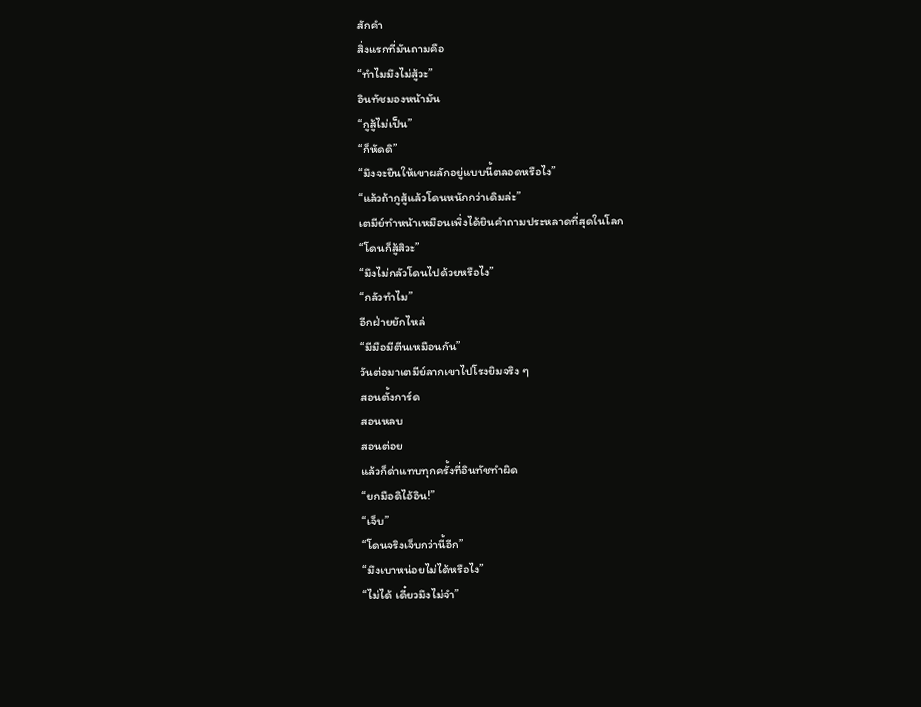สักคำ
สิ่งแรกที่มันถามคือ
“ทำไมมึงไม่สู้วะ”
อินทัชมองหน้ามัน
“กูสู้ไม่เป็น”
“ก็หัดดิ”
“มึงจะยืนให้เขาผลักอยู่แบบนี้ตลอดหรือไง”
“แล้วถ้ากูสู้แล้วโดนหนักกว่าเดิมล่ะ”
เตมีย์ทำหน้าเหมือนเพิ่งได้ยินคำถามประหลาดที่สุดในโลก
“โดนก็สู้สิวะ”
“มึงไม่กลัวโดนไปด้วยหรือไง”
“กลัวทำไม”
อีกฝ่ายยักไหล่
“มีมือมีตีนเหมือนกัน”
วันต่อมาเตมีย์ลากเขาไปโรงยิมจริง ๆ
สอนตั้งการ์ด
สอนหลบ
สอนต่อย
แล้วก็ด่าแทบทุกครั้งที่อินทัชทำผิด
“ยกมือดิไอ้อิน!”
“เจ็บ”
“โดนจริงเจ็บกว่านี้อีก”
“มึงเบาหน่อยไม่ได้หรือไง”
“ไม่ได้ เดี๋ยวมึงไม่จำ”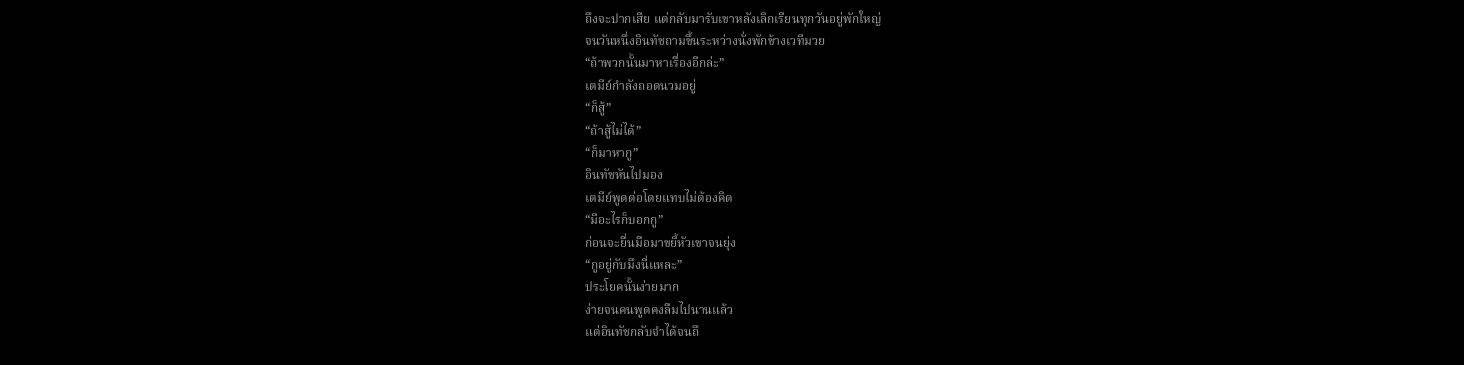ถึงจะปากเสีย แต่กลับมารับเขาหลังเลิกเรียนทุกวันอยู่พักใหญ่
จนวันหนึ่งอินทัชถามขึ้นระหว่างนั่งพักข้างเวทีมวย
“ถ้าพวกนั้นมาหาเรื่องอีกล่ะ”
เตมีย์กำลังถอดนวมอยู่
“ก็สู้”
“ถ้าสู้ไม่ได้”
“ก็มาหากู”
อินทัชหันไปมอง
เตมีย์พูดต่อโดยแทบไม่ต้องคิด
“มีอะไรก็บอกกู”
ก่อนจะยื่นมือมาขยี้หัวเขาจนยุ่ง
“กูอยู่กับมึงนี่แหละ”
ประโยคนั้นง่ายมาก
ง่ายจนคนพูดคงลืมไปนานแล้ว
แต่อินทัชกลับจำได้จนถึ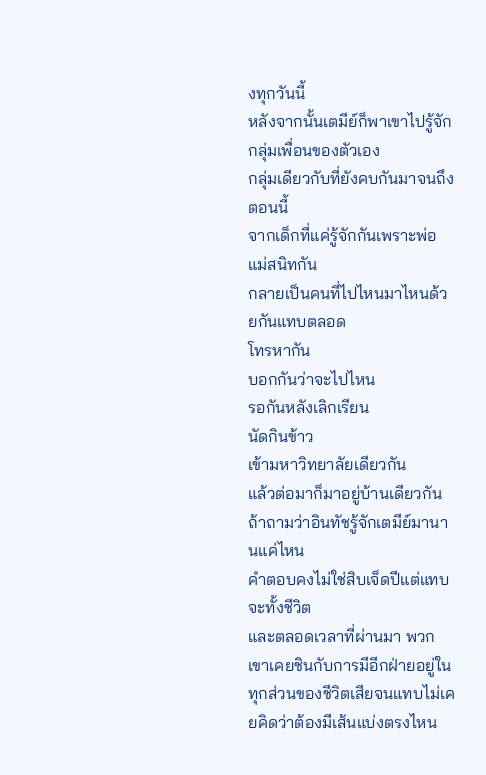งทุกวันนี้
หลังจากนั้นเตมีย์ก็พาเขาไปรู้จักกลุ่มเพื่อนของตัวเอง
กลุ่มเดียวกับที่ยังคบกันมาจนถึงตอนนี้
จากเด็กที่แค่รู้จักกันเพราะพ่อแม่สนิทกัน
กลายเป็นคนที่ไปไหนมาไหนด้วยกันแทบตลอด
โทรหากัน
บอกกันว่าจะไปไหน
รอกันหลังเลิกเรียน
นัดกินข้าว
เข้ามหาวิทยาลัยเดียวกัน
แล้วต่อมาก็มาอยู่บ้านเดียวกัน
ถ้าถามว่าอินทัชรู้จักเตมีย์มานานแค่ไหน
คำตอบคงไม่ใช่สิบเจ็ดปีแต่แทบจะทั้งชีวิต
และตลอดเวลาที่ผ่านมา พวกเขาเคยชินกับการมีอีกฝ่ายอยู่ในทุกส่วนของชีวิตเสียจนแทบไม่เคยคิดว่าต้องมีเส้นแบ่งตรงไหน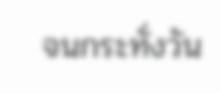จนกระทั่งวัน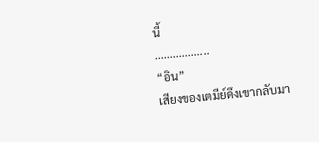นี้
..................
“อิน”
เสียงของเตมีย์ดึงเขากลับมา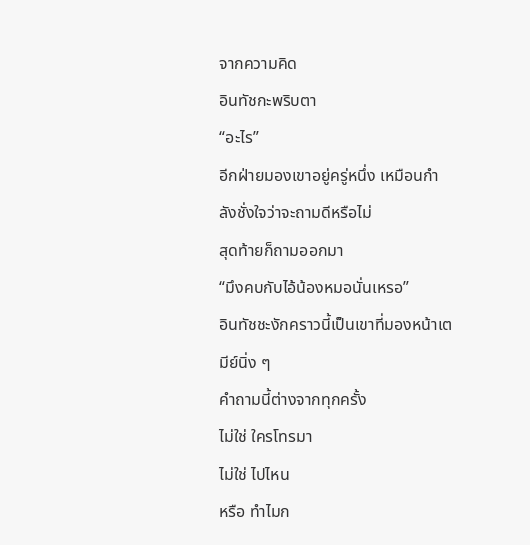จากความคิด
อินทัชกะพริบตา
“อะไร”
อีกฝ่ายมองเขาอยู่ครู่หนึ่ง เหมือนกำลังชั่งใจว่าจะถามดีหรือไม่
สุดท้ายก็ถามออกมา
“มึงคบกับไอ้น้องหมอนั่นเหรอ”
อินทัชชะงักคราวนี้เป็นเขาที่มองหน้าเตมีย์นิ่ง ๆ
คำถามนี้ต่างจากทุกครั้ง
ไม่ใช่ ใครโทรมา
ไม่ใช่ ไปไหน
หรือ ทำไมก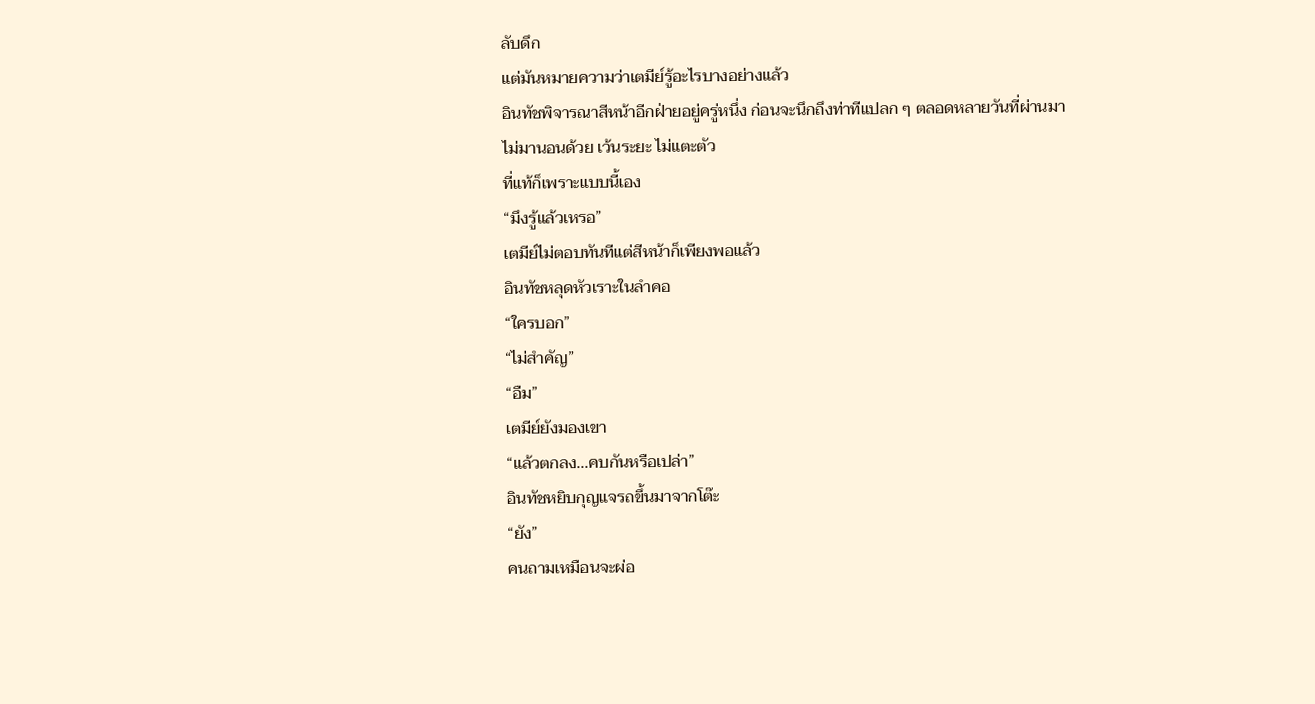ลับดึก
แต่มันหมายความว่าเตมีย์รู้อะไรบางอย่างแล้ว
อินทัชพิจารณาสีหน้าอีกฝ่ายอยู่ครู่หนึ่ง ก่อนจะนึกถึงท่าทีแปลก ๆ ตลอดหลายวันที่ผ่านมา
ไม่มานอนด้วย เว้นระยะ ไม่แตะตัว
ที่แท้ก็เพราะแบบนี้เอง
“มึงรู้แล้วเหรอ”
เตมีย์ไม่ตอบทันทีแต่สีหน้าก็เพียงพอแล้ว
อินทัชหลุดหัวเราะในลำคอ
“ใครบอก”
“ไม่สำคัญ”
“อืม”
เตมีย์ยังมองเขา
“แล้วตกลง...คบกันหรือเปล่า”
อินทัชหยิบกุญแจรถขึ้นมาจากโต๊ะ
“ยัง”
คนถามเหมือนจะผ่อ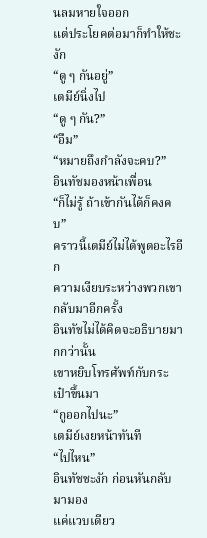นลมหายใจออก
แต่ประโยคต่อมาก็ทำให้ชะงัก
“ดู ๆ กันอยู่”
เตมีย์นิ่งไป
“ดู ๆ กัน?”
“อืม”
“หมายถึงกำลังจะคบ?”
อินทัชมองหน้าเพื่อน
“ก็ไม่รู้ ถ้าเข้ากันได้ก็คงคบ”
คราวนี้เตมีย์ไม่ได้พูดอะไรอีก
ความเงียบระหว่างพวกเขากลับมาอีกครั้ง
อินทัชไม่ได้คิดจะอธิบายมากกว่านั้น
เขาหยิบโทรศัพท์กับกระเป๋าขึ้นมา
“กูออกไปนะ”
เตมีย์เงยหน้าทันที
“ไปไหน”
อินทัชชะงัก ก่อนหันกลับมามอง
แค่แวบเดียว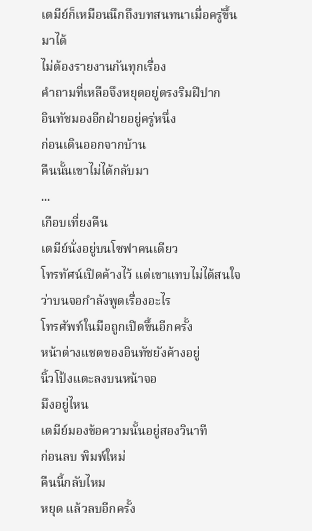เตมีย์ก็เหมือนนึกถึงบทสนทนาเมื่อครู่ขึ้นมาได้
ไม่ต้องรายงานกันทุกเรื่อง
คำถามที่เหลือจึงหยุดอยู่ตรงริมฝีปาก
อินทัชมองอีกฝ่ายอยู่ครู่หนึ่ง
ก่อนเดินออกจากบ้าน
คืนนั้นเขาไม่ได้กลับมา
...
เกือบเที่ยงคืน
เตมีย์นั่งอยู่บนโซฟาคนเดียว
โทรทัศน์เปิดค้างไว้ แต่เขาแทบไม่ได้สนใจว่าบนจอกำลังพูดเรื่องอะไร
โทรศัพท์ในมือถูกเปิดขึ้นอีกครั้ง
หน้าต่างแชตของอินทัชยังค้างอยู่
นิ้วโป้งแตะลงบนหน้าจอ
มึงอยู่ไหน
เตมีย์มองข้อความนั้นอยู่สองวินาที
ก่อนลบ พิมพ์ใหม่
คืนนี้กลับไหม
หยุด แล้วลบอีกครั้ง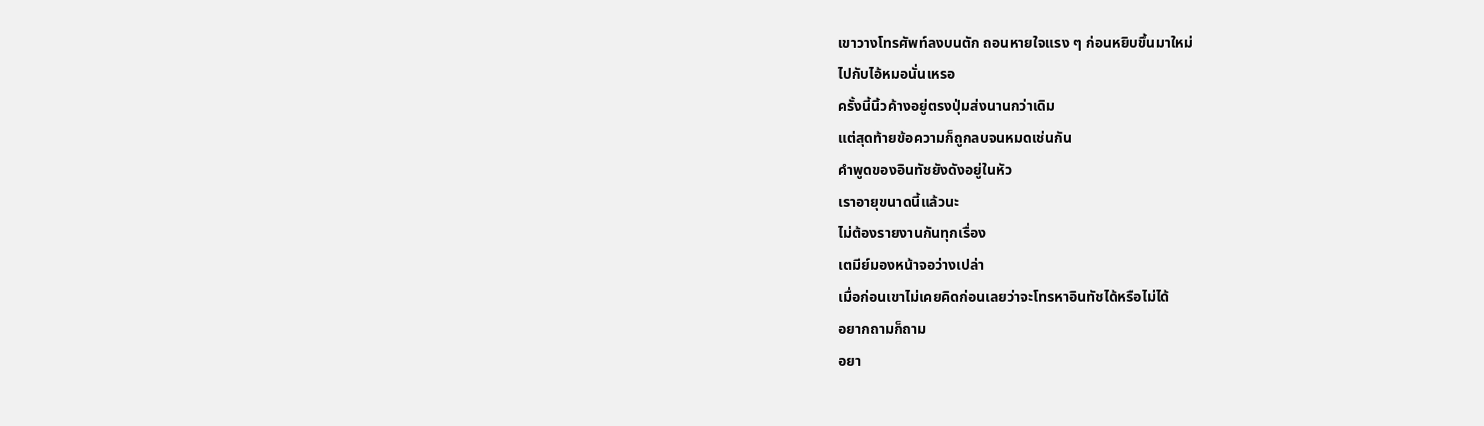เขาวางโทรศัพท์ลงบนตัก ถอนหายใจแรง ๆ ก่อนหยิบขึ้นมาใหม่
ไปกับไอ้หมอนั่นเหรอ
ครั้งนี้นิ้วค้างอยู่ตรงปุ่มส่งนานกว่าเดิม
แต่สุดท้ายข้อความก็ถูกลบจนหมดเช่นกัน
คำพูดของอินทัชยังดังอยู่ในหัว
เราอายุขนาดนี้แล้วนะ
ไม่ต้องรายงานกันทุกเรื่อง
เตมีย์มองหน้าจอว่างเปล่า
เมื่อก่อนเขาไม่เคยคิดก่อนเลยว่าจะโทรหาอินทัชได้หรือไม่ได้
อยากถามก็ถาม
อยา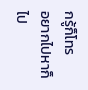กรู้ก็โทร
อยากไปหาก็ไป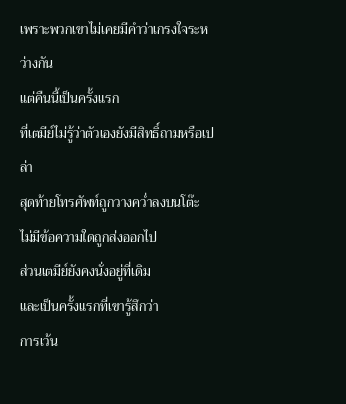เพราะพวกเขาไม่เคยมีคำว่าเกรงใจระหว่างกัน
แต่คืนนี้เป็นครั้งแรก
ที่เตมีย์ไม่รู้ว่าตัวเองยังมีสิทธิ์ถามหรือเปล่า
สุดท้ายโทรศัพท์ถูกวางคว่ำลงบนโต๊ะ
ไม่มีข้อความใดถูกส่งออกไป
ส่วนเตมีย์ยังคงนั่งอยู่ที่เดิม
และเป็นครั้งแรกที่เขารู้สึกว่า
การเว้น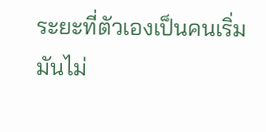ระยะที่ตัวเองเป็นคนเริ่ม
มันไม่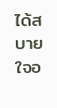ได้สบายใจอ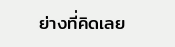ย่างที่คิดเลย